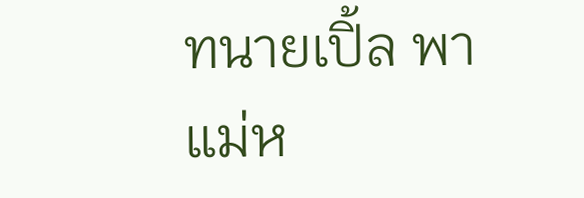ทนายเปิ้ล พาแม่ห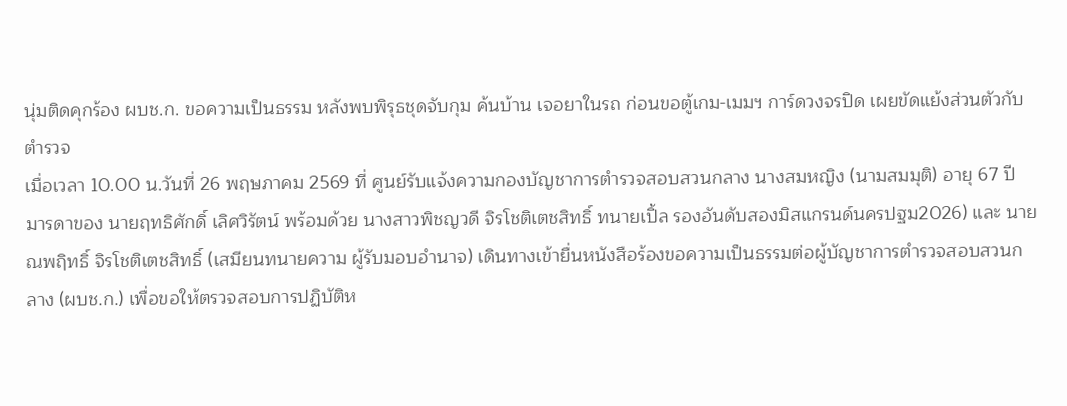นุ่มติดคุกร้อง ผบช.ก. ขอความเป็นธรรม หลังพบพิรุธชุดจับกุม ค้นบ้าน เจอยาในรถ ก่อนขอตู้เกม-เมมฯ การ์ดวงจรปิด เผยขัดแย้งส่วนตัวกับตำรวจ
เมื่อเวลา 10.00 น.วันที่ 26 พฤษภาคม 2569 ที่ ศูนย์รับแจ้งความกองบัญชาการตำรวจสอบสวนกลาง นางสมหญิง (นามสมมุติ) อายุ 67 ปี มารดาของ นายฤทธิศักดิ์ เลิศวิรัตน์ พร้อมด้วย นางสาวพิชญวดี จิรโชติเตชสิทธิ์ ทนายเปิ้ล รองอันดับสองมิสแกรนด์นครปฐม2026) และ นายณพฤิทธิ์ จิรโชติเตชสิทธิ์ (เสมียนทนายความ ผู้รับมอบอำนาจ) เดินทางเข้ายื่นหนังสือร้องขอความเป็นธรรมต่อผู้บัญชาการตำรวจสอบสวนกลาง (ผบช.ก.) เพื่อขอให้ตรวจสอบการปฏิบัติห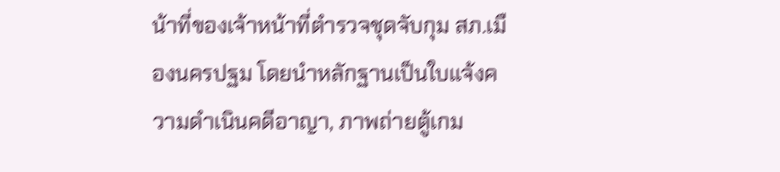น้าที่ของเจ้าหน้าที่ตำรวจชุดจับกุม สภ.เมืองนครปฐม โดยนำหลักฐานเป็นใบแจ้งความดำเนินคดีอาญา, ภาพถ่ายตู้เกม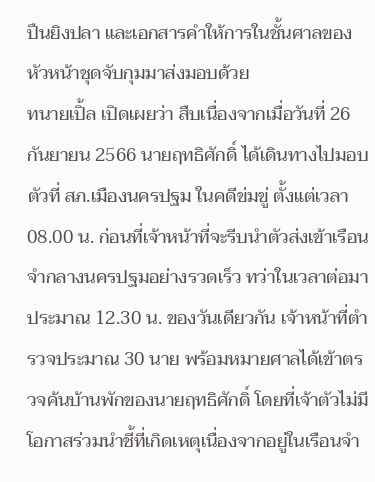ปืนยิงปลา และเอกสารคำให้การในชั้นศาลของหัวหน้าชุดจับกุมมาส่งมอบด้วย
ทนายเปิ้ล เปิดเผยว่า สืบเนื่องจากเมื่อวันที่ 26 กันยายน 2566 นายฤทธิศักดิ์ ได้เดินทางไปมอบตัวที่ สภ.เมืองนครปฐม ในคดีข่มขู่ ตั้งแต่เวลา 08.00 น. ก่อนที่เจ้าหน้าที่จะรีบนำตัวส่งเข้าเรือนจำกลางนครปฐมอย่างรวดเร็ว ทว่าในเวลาต่อมาประมาณ 12.30 น. ของวันเดียวกัน เจ้าหน้าที่ตำรวจประมาณ 30 นาย พร้อมหมายศาลได้เข้าตรวจค้นบ้านพักของนายฤทธิศักดิ์ โดยที่เจ้าตัวไม่มีโอกาสร่วมนําชี้ที่เกิดเหตุเนื่องจากอยู่ในเรือนจำ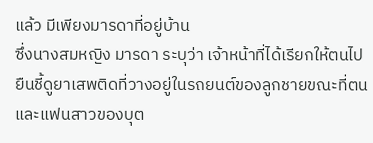แล้ว มีเพียงมารดาที่อยู่บ้าน
ซึ่งนางสมหญิง มารดา ระบุว่า เจ้าหน้าที่ได้เรียกให้ตนไปยืนชี้ดูยาเสพติดที่วางอยู่ในรถยนต์ของลูกชายขณะที่ตนและแฟนสาวของบุต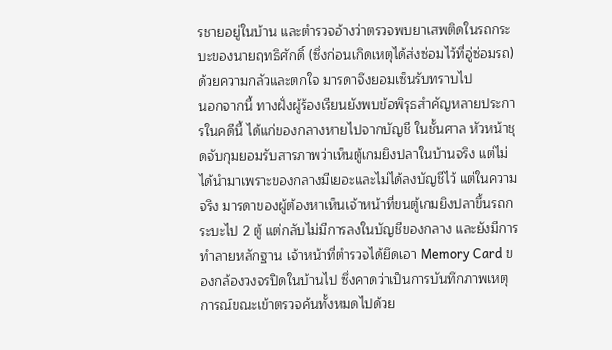รชายอยู่ในบ้าน และตำรวจอ้างว่าตรวจพบยาเสพติดในรถกระบะของนายฤทธิศักดิ์ (ซึ่งก่อนเกิดเหตุได้ส่งซ่อมไว้ที่อู่ซ่อมรถ) ด้วยความกลัวและตกใจ มารดาจึงยอมเซ็นรับทราบไป
นอกจากนี้ ทางฝั่งผู้ร้องเรียนยังพบข้อพิรุธสำคัญหลายประการในคดีนี้ ได้แก่ของกลางหายไปจากบัญชี ในชั้นศาล หัวหน้าชุดจับกุมยอมรับสารภาพว่าเห็นตู้เกมยิงปลาในบ้านจริง แต่ไม่ได้นำมาเพราะของกลางมีเยอะและไม่ได้ลงบัญชีไว้ แต่ในความจริง มารดาของผู้ต้องหาเห็นเจ้าหน้าที่ขนตู้เกมยิงปลาขึ้นรถกระบะไป 2 ตู้ แต่กลับไม่มีการลงในบัญชีของกลาง และยังมีการทำลายหลักฐาน เจ้าหน้าที่ตำรวจได้ยึดเอา Memory Card ของกล้องวงจรปิดในบ้านไป ซึ่งคาดว่าเป็นการบันทึกภาพเหตุการณ์ขณะเข้าตรวจค้นทั้งหมดไปด้วย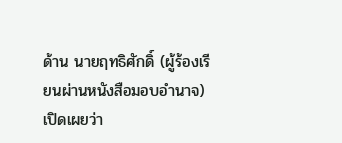ด้าน นายฤทธิศักดิ์ (ผู้ร้องเรียนผ่านหนังสือมอบอำนาจ) เปิดเผยว่า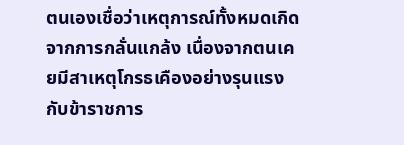ตนเองเชื่อว่าเหตุการณ์ทั้งหมดเกิดจากการกลั่นแกล้ง เนื่องจากตนเคยมีสาเหตุโกรธเคืองอย่างรุนแรงกับข้าราชการ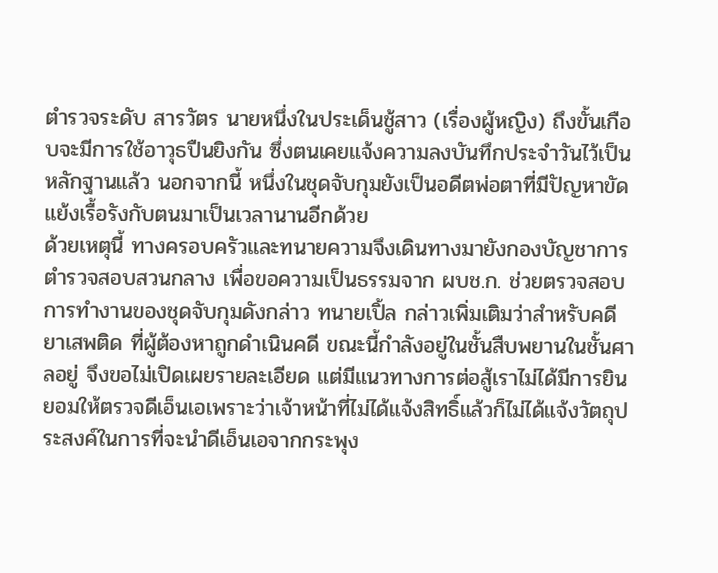ตำรวจระดับ สารวัตร นายหนึ่งในประเด็นชู้สาว (เรื่องผู้หญิง) ถึงขั้นเกือบจะมีการใช้อาวุธปืนยิงกัน ซึ่งตนเคยแจ้งความลงบันทึกประจำวันไว้เป็นหลักฐานแล้ว นอกจากนี้ หนึ่งในชุดจับกุมยังเป็นอดีตพ่อตาที่มีปัญหาขัดแย้งเรื้อรังกับตนมาเป็นเวลานานอีกด้วย
ด้วยเหตุนี้ ทางครอบครัวและทนายความจึงเดินทางมายังกองบัญชาการตำรวจสอบสวนกลาง เพื่อขอความเป็นธรรมจาก ผบช.ก. ช่วยตรวจสอบการทำงานของชุดจับกุมดังกล่าว ทนายเปิ้ล กล่าวเพิ่มเติมว่าสำหรับคดียาเสพติด ที่ผู้ต้องหาถูกดำเนินคดี ขณะนี้กำลังอยู่ในชั้นสืบพยานในชั้นศาลอยู่ จึงขอไม่เปิดเผยรายละเอียด แต่มีแนวทางการต่อสู้เราไม่ได้มีการยินยอมให้ตรวจดีเอ็นเอเพราะว่าเจ้าหน้าที่ไม่ได้แจ้งสิทธิ์แล้วก็ไม่ได้แจ้งวัตถุประสงค์ในการที่จะนำดีเอ็นเอจากกระพุง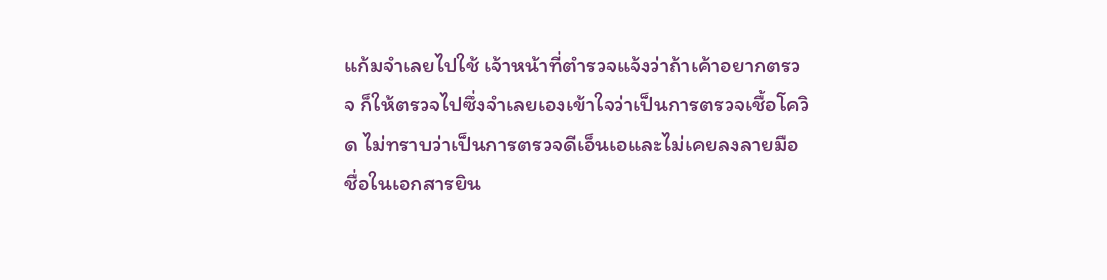แก้มจำเลยไปใช้ เจ้าหน้าที่ตำรวจแจ้งว่าถ้าเค้าอยากตรวจ ก็ให้ตรวจไปซึ่งจำเลยเองเข้าใจว่าเป็นการตรวจเชื้อโควิด ไม่ทราบว่าเป็นการตรวจดีเอ็นเอและไม่เคยลงลายมือชื่อในเอกสารยิน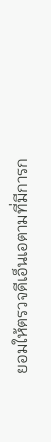ยอมให้ตรวจดีเอ็นเอตามที่มีการก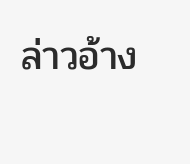ล่าวอ้าง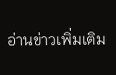อ่านข่าวเพิ่มเติม